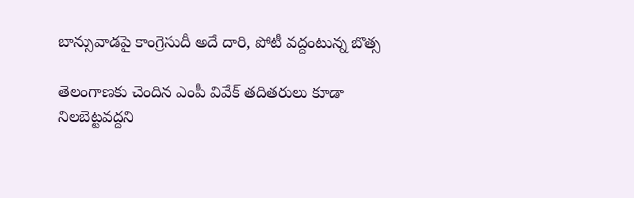బాన్సువాడపై కాంగ్రెసుదీ అదే దారి, పోటీ వద్దంటున్న బొత్స

తెలంగాణకు చెందిన ఎంపీ వివేక్ తదితరులు కూడా నిలబెట్టవద్దని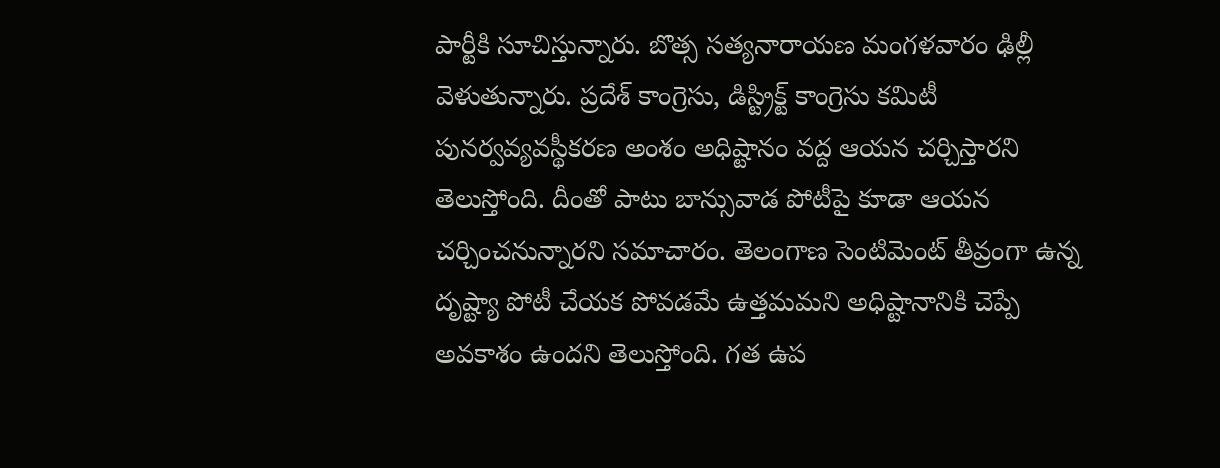పార్టీకి సూచిస్తున్నారు. బొత్స సత్యనారాయణ మంగళవారం ఢిల్లీ వెళుతున్నారు. ప్రదేశ్ కాంగ్రెసు, డిస్ట్రిక్ట్ కాంగ్రెసు కమిటీ పునర్వవ్యవస్థీకరణ అంశం అధిష్టానం వద్ద ఆయన చర్చిస్తారని తెలుస్తోంది. దీంతో పాటు బాన్సువాడ పోటీపై కూడా ఆయన చర్చించనున్నారని సమాచారం. తెలంగాణ సెంటిమెంట్ తీవ్రంగా ఉన్న దృష్ట్యా పోటీ చేయక పోవడమే ఉత్తమమని అధిష్టానానికి చెప్పే అవకాశం ఉందని తెలుస్తోంది. గత ఉప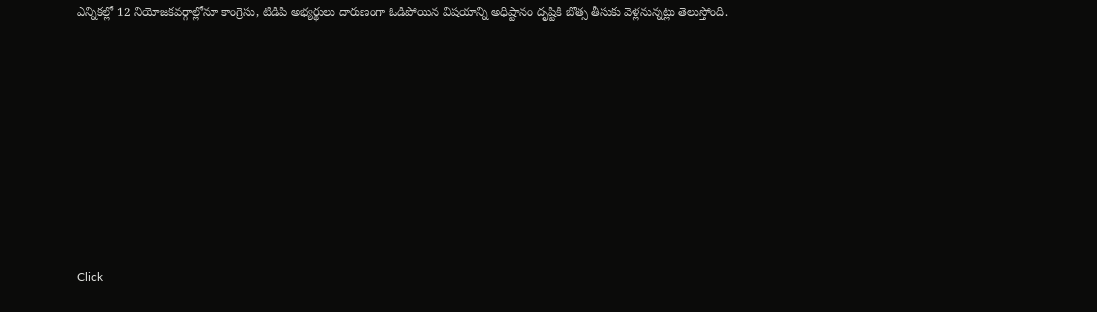ఎన్నికల్లో 12 నియోజకవర్గాల్లోనూ కాంగ్రెసు, టిడిపి అభ్యర్థులు దారుణంగా ఓడిపోయిన విషయాన్ని అధిష్టానం దృష్టికి బొత్స తీసుకు వెళ్లనున్నట్లు తెలుస్తోంది.












Click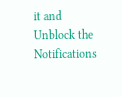it and Unblock the Notifications